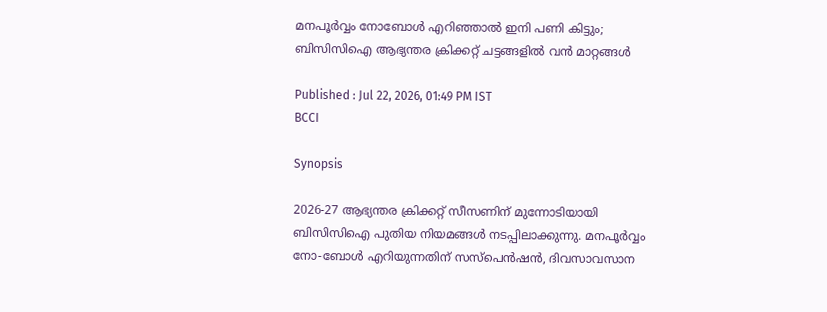മനപൂര്‍വ്വം നോബോള്‍ എറിഞ്ഞാല്‍ ഇനി പണി കിട്ടും; ബിസിസിഐ ആഭ്യന്തര ക്രിക്കറ്റ് ചട്ടങ്ങളില്‍ വന്‍ മാറ്റങ്ങള്‍

Published : Jul 22, 2026, 01:49 PM IST
BCCI

Synopsis

2026-27 ആഭ്യന്തര ക്രിക്കറ്റ് സീസണിന് മുന്നോടിയായി ബിസിസിഐ പുതിയ നിയമങ്ങള്‍ നടപ്പിലാക്കുന്നു. മനപൂര്‍വ്വം നോ-ബോള്‍ എറിയുന്നതിന് സസ്പെന്‍ഷന്‍, ദിവസാവസാന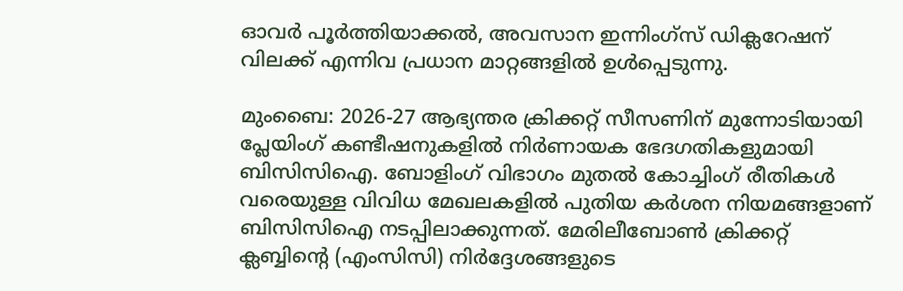ഓവര്‍ പൂര്‍ത്തിയാക്കല്‍, അവസാന ഇന്നിംഗ്‌സ് ഡിക്ലറേഷന് വിലക്ക് എന്നിവ പ്രധാന മാറ്റങ്ങളില്‍ ഉള്‍പ്പെടുന്നു.

മുംബൈ: 2026-27 ആഭ്യന്തര ക്രിക്കറ്റ് സീസണിന് മുന്നോടിയായി പ്ലേയിംഗ് കണ്ടീഷനുകളില്‍ നിര്‍ണായക ഭേദഗതികളുമായി ബിസിസിഐ. ബോളിംഗ് വിഭാഗം മുതല്‍ കോച്ചിംഗ് രീതികള്‍ വരെയുള്ള വിവിധ മേഖലകളില്‍ പുതിയ കര്‍ശന നിയമങ്ങളാണ് ബിസിസിഐ നടപ്പിലാക്കുന്നത്. മേരിലീബോണ്‍ ക്രിക്കറ്റ് ക്ലബ്ബിന്റെ (എംസിസി) നിര്‍ദ്ദേശങ്ങളുടെ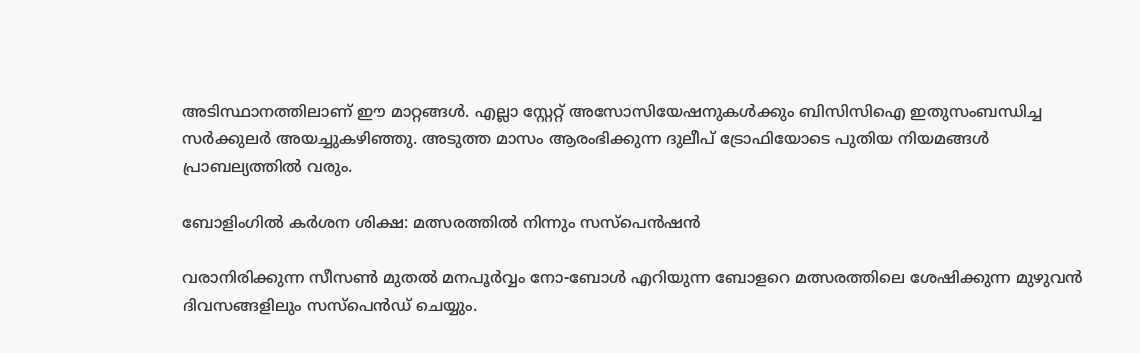അടിസ്ഥാനത്തിലാണ് ഈ മാറ്റങ്ങള്‍. എല്ലാ സ്റ്റേറ്റ് അസോസിയേഷനുകള്‍ക്കും ബിസിസിഐ ഇതുസംബന്ധിച്ച സര്‍ക്കുലര്‍ അയച്ചുകഴിഞ്ഞു. അടുത്ത മാസം ആരംഭിക്കുന്ന ദുലീപ് ട്രോഫിയോടെ പുതിയ നിയമങ്ങള്‍ പ്രാബല്യത്തില്‍ വരും.

ബോളിംഗില്‍ കര്‍ശന ശിക്ഷ: മത്സരത്തില്‍ നിന്നും സസ്പെന്‍ഷന്‍

വരാനിരിക്കുന്ന സീസണ്‍ മുതല്‍ മനപൂര്‍വ്വം നോ-ബോള്‍ എറിയുന്ന ബോളറെ മത്സരത്തിലെ ശേഷിക്കുന്ന മുഴുവന്‍ ദിവസങ്ങളിലും സസ്പെന്‍ഡ് ചെയ്യും.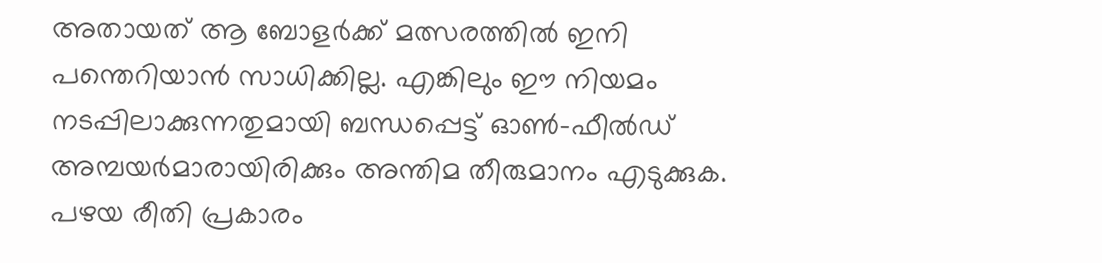അതായത് ആ ബോളര്‍ക്ക് മത്സരത്തില്‍ ഇനി പന്തെറിയാന്‍ സാധിക്കില്ല. എങ്കിലും ഈ നിയമം നടപ്പിലാക്കുന്നതുമായി ബന്ധപ്പെട്ട് ഓണ്‍-ഫീല്‍ഡ് അമ്പയര്‍മാരായിരിക്കും അന്തിമ തീരുമാനം എടുക്കുക. പഴയ രീതി പ്രകാരം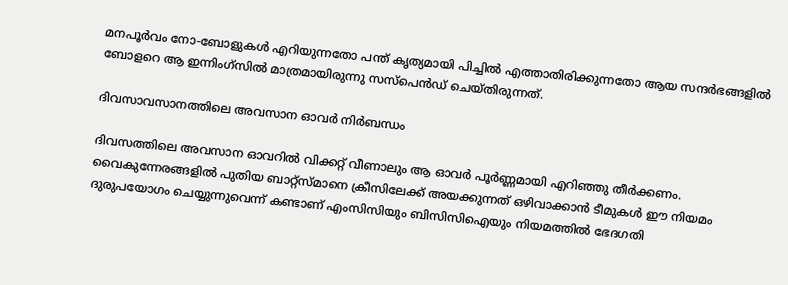മനപൂര്‍വം നോ-ബോളുകള്‍ എറിയുന്നതോ പന്ത് കൃത്യമായി പിച്ചില്‍ എത്താതിരിക്കുന്നതോ ആയ സന്ദര്‍ഭങ്ങളില്‍ ബോളറെ ആ ഇന്നിംഗ്സില്‍ മാത്രമായിരുന്നു സസ്പെന്‍ഡ് ചെയ്തിരുന്നത്.

ദിവസാവസാനത്തിലെ അവസാന ഓവര്‍ നിര്‍ബന്ധം

ദിവസത്തിലെ അവസാന ഓവറില്‍ വിക്കറ്റ് വീണാലും ആ ഓവര്‍ പൂര്‍ണ്ണമായി എറിഞ്ഞു തീര്‍ക്കണം. വൈകുന്നേരങ്ങളില്‍ പുതിയ ബാറ്റ്സ്മാനെ ക്രീസിലേക്ക് അയക്കുന്നത് ഒഴിവാക്കാന്‍ ടീമുകള്‍ ഈ നിയമം ദുരുപയോഗം ചെയ്യുന്നുവെന്ന് കണ്ടാണ് എംസിസിയും ബിസിസിഐയും നിയമത്തില്‍ ഭേദഗതി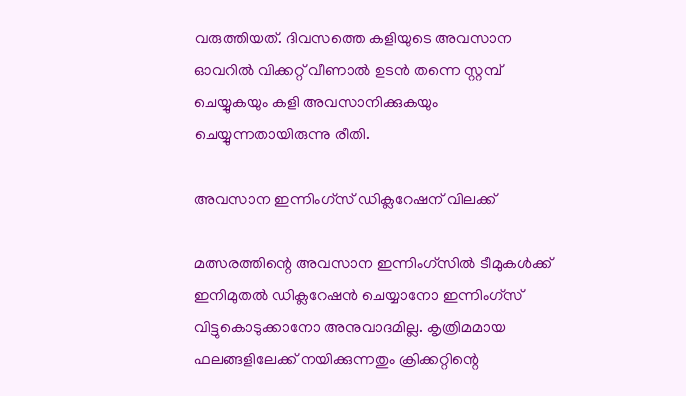വരുത്തിയത്. ദിവസത്തെ കളിയുടെ അവസാന ഓവറില്‍ വിക്കറ്റ് വീണാല്‍ ഉടന്‍ തന്നെ സ്റ്റമ്പ് ചെയ്യുകയും കളി അവസാനിക്കുകയും ചെയ്യുന്നതായിരുന്നു രീതി.

അവസാന ഇന്നിംഗ്സ് ഡിക്ലറേഷന് വിലക്ക്

മത്സരത്തിന്റെ അവസാന ഇന്നിംഗ്സില്‍ ടീമുകള്‍ക്ക് ഇനിമുതല്‍ ഡിക്ലറേഷന്‍ ചെയ്യാനോ ഇന്നിംഗ്സ് വിട്ടുകൊടുക്കാനോ അനുവാദമില്ല. കൃത്രിമമായ ഫലങ്ങളിലേക്ക് നയിക്കുന്നതും ക്രിക്കറ്റിന്റെ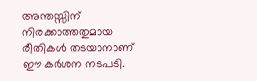അന്തസ്സിന് നിരക്കാത്തതുമായ രീതികള്‍ തടയാനാണ് ഈ കര്‍ശന നടപടി.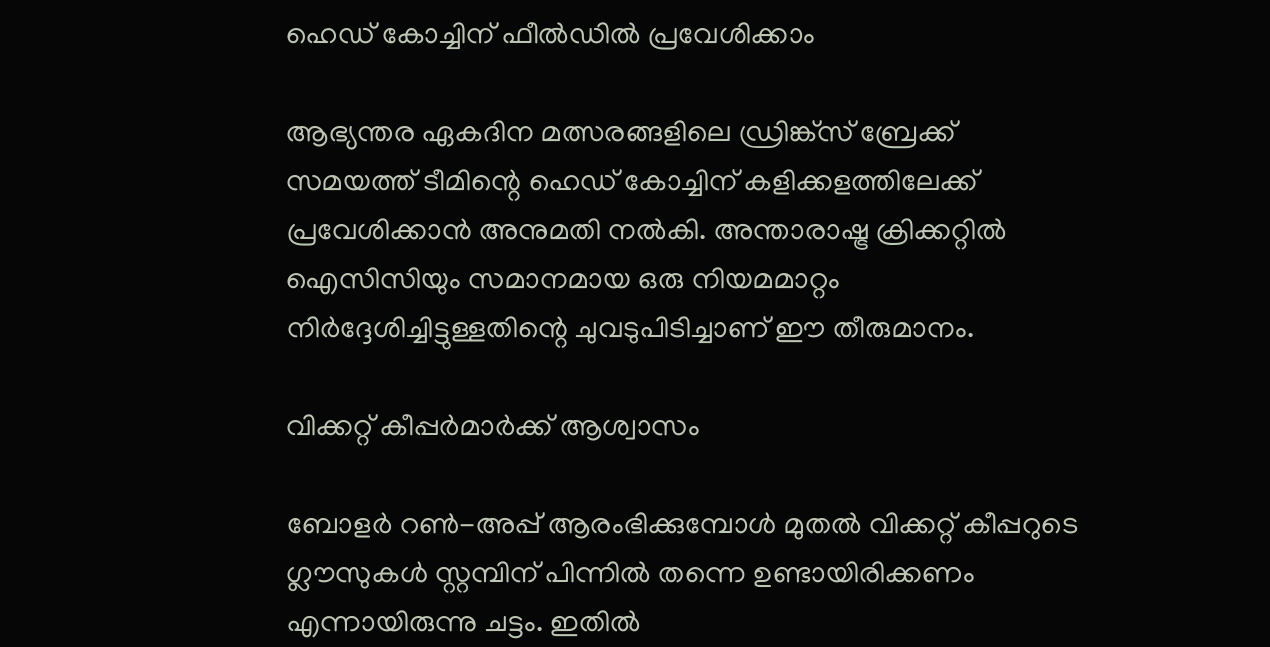ഹെഡ് കോച്ചിന് ഫീല്‍ഡില്‍ പ്രവേശിക്കാം

ആഭ്യന്തര ഏകദിന മത്സരങ്ങളിലെ ഡ്രിങ്ക്സ് ബ്രേക്ക് സമയത്ത് ടീമിന്റെ ഹെഡ് കോച്ചിന് കളിക്കളത്തിലേക്ക് പ്രവേശിക്കാന്‍ അനുമതി നല്‍കി. അന്താരാഷ്ട്ര ക്രിക്കറ്റില്‍ ഐസിസിയും സമാനമായ ഒരു നിയമമാറ്റം നിര്‍ദ്ദേശിച്ചിട്ടുള്ളതിന്റെ ചുവടുപിടിച്ചാണ് ഈ തീരുമാനം.

വിക്കറ്റ് കീപ്പര്‍മാര്‍ക്ക് ആശ്വാസം

ബോളര്‍ റണ്‍-അപ്പ് ആരംഭിക്കുമ്പോള്‍ മുതല്‍ വിക്കറ്റ് കീപ്പറുടെ ഗ്ലൗസുകള്‍ സ്റ്റമ്പിന് പിന്നില്‍ തന്നെ ഉണ്ടായിരിക്കണം എന്നായിരുന്നു ചട്ടം. ഇതില്‍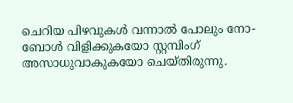ചെറിയ പിഴവുകള്‍ വന്നാല്‍ പോലും നോ-ബോള്‍ വിളിക്കുകയോ സ്റ്റമ്പിംഗ് അസാധുവാകുകയോ ചെയ്തിരുന്നു.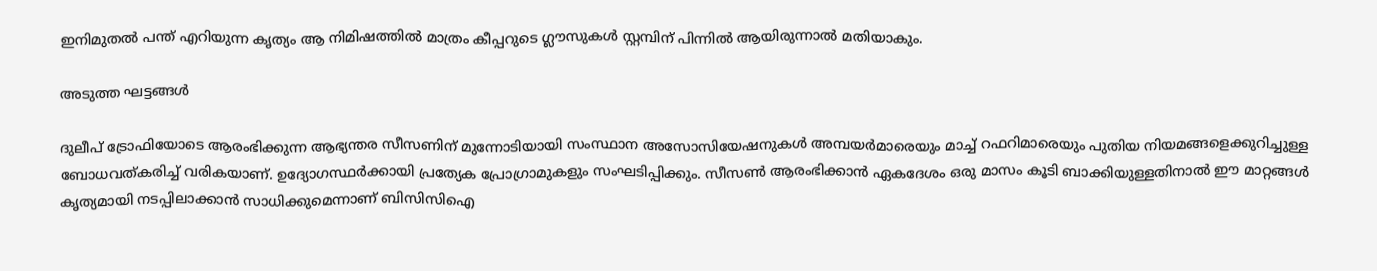ഇനിമുതല്‍ പന്ത് എറിയുന്ന കൃത്യം ആ നിമിഷത്തില്‍ മാത്രം കീപ്പറുടെ ഗ്ലൗസുകള്‍ സ്റ്റമ്പിന് പിന്നില്‍ ആയിരുന്നാല്‍ മതിയാകും.

അടുത്ത ഘട്ടങ്ങള്‍

ദുലീപ് ട്രോഫിയോടെ ആരംഭിക്കുന്ന ആഭ്യന്തര സീസണിന് മുന്നോടിയായി സംസ്ഥാന അസോസിയേഷനുകള്‍ അമ്പയര്‍മാരെയും മാച്ച് റഫറിമാരെയും പുതിയ നിയമങ്ങളെക്കുറിച്ചുള്ള ബോധവത്കരിച്ച് വരികയാണ്. ഉദ്യോഗസ്ഥര്‍ക്കായി പ്രത്യേക പ്രോഗ്രാമുകളും സംഘടിപ്പിക്കും. സീസണ്‍ ആരംഭിക്കാന്‍ ഏകദേശം ഒരു മാസം കൂടി ബാക്കിയുള്ളതിനാല്‍ ഈ മാറ്റങ്ങള്‍ കൃത്യമായി നടപ്പിലാക്കാന്‍ സാധിക്കുമെന്നാണ് ബിസിസിഐ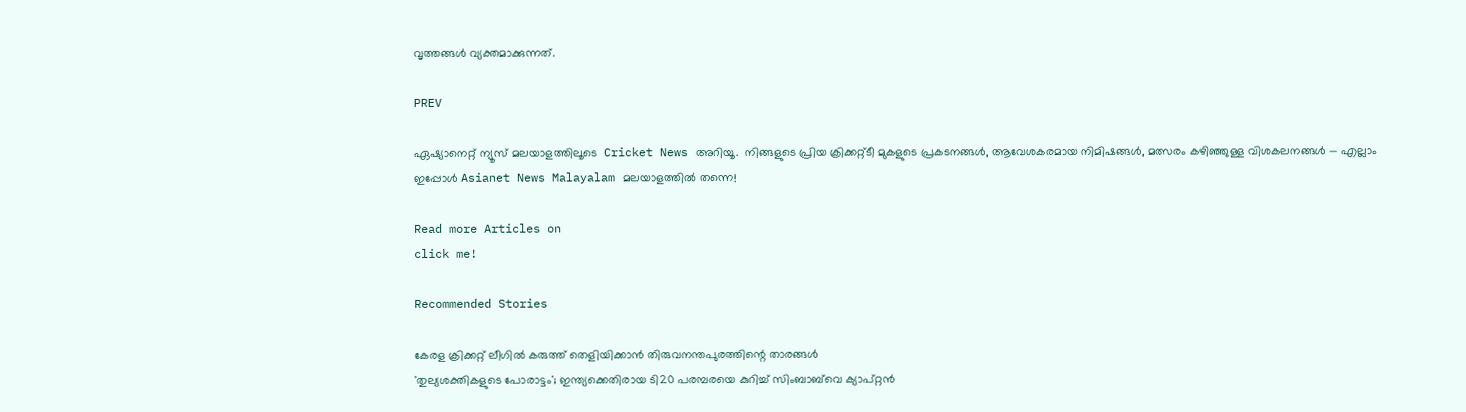വൃത്തങ്ങള്‍ വ്യക്തമാക്കുന്നത്.

PREV

ഏഷ്യാനെറ്റ് ന്യൂസ് മലയാളത്തിലൂടെ  Cricket News അറിയൂ.  നിങ്ങളുടെ പ്രിയ ക്രിക്കറ്റ്ടീ മുകളുടെ പ്രകടനങ്ങൾ, ആവേശകരമായ നിമിഷങ്ങൾ, മത്സരം കഴിഞ്ഞുള്ള വിശകലനങ്ങൾ — എല്ലാം ഇപ്പോൾ Asianet News Malayalam മലയാളത്തിൽ തന്നെ!

Read more Articles on
click me!

Recommended Stories

കേരള ക്രിക്കറ്റ് ലീഗില്‍ കരുത്ത് തെളിയിക്കാന്‍ തിരുവനന്തപുരത്തിന്റെ താരങ്ങള്‍
'തുല്യശക്തികളുടെ പോരാട്ടം'; ഇന്ത്യക്കെതിരായ ടി20 പരമ്പരയെ കുറിച്ച് സിംബാബ്‌വെ ക്യാപ്റ്റന്‍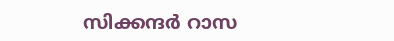സിക്കന്ദര്‍ റാസ